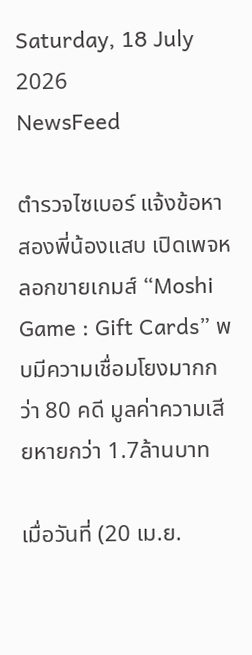Saturday, 18 July 2026
NewsFeed

ตำรวจไซเบอร์ แจ้งข้อหาสองพี่น้องแสบ เปิดเพจหลอกขายเกมส์ “Moshi Game : Gift Cards” พบมีความเชื่อมโยงมากกว่า 80 คดี มูลค่าความเสียหายกว่า 1.7ล้านบาท

เมื่อวันที่ (20 เม.ย.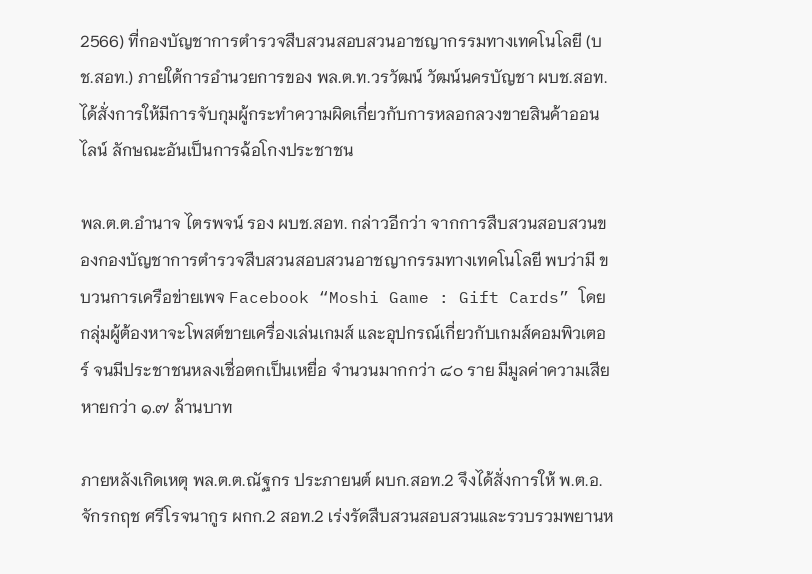2566) ที่กองบัญชาการตำรวจสืบสวนสอบสวนอาชญากรรมทางเทคโนโลยี (บช.สอท.) ภายใต้การอำนวยการของ พล.ต.ท.วรวัฒน์ วัฒน์นครบัญชา ผบช.สอท. ได้สั่งการให้มีการจับกุมผู้กระทำความผิดเกี่ยวกับการหลอกลวงขายสินค้าออนไลน์ ลักษณะอันเป็นการฉ้อโกงประชาชน

พล.ต.ต.อำนาจ ไตรพจน์ รอง ผบช.สอท. กล่าวอีกว่า จากการสืบสวนสอบสวนของกองบัญชาการตำรวจสืบสวนสอบสวนอาชญากรรมทางเทคโนโลยี พบว่ามี ขบวนการเครือข่ายเพจ Facebook “Moshi Game : Gift Cards” โดยกลุ่มผู้ต้องหาจะโพสต์ขายเครื่องเล่นเกมส์ และอุปกรณ์เกี่ยวกับเกมส์คอมพิวเตอร์ จนมีประชาชนหลงเชื่อตกเป็นเหยื่อ จำนวนมากกว่า ๘๐ ราย มีมูลค่าความเสียหายกว่า ๑.๗ ล้านบาท

ภายหลังเกิดเหตุ พล.ต.ต.ณัฐกร ประภายนต์ ผบก.สอท.2 จึงได้สั่งการให้ พ.ต.อ.จักรกฤช ศรีโรจนากูร ผกก.2 สอท.2 เร่งรัดสืบสวนสอบสวนและรวบรวมพยานห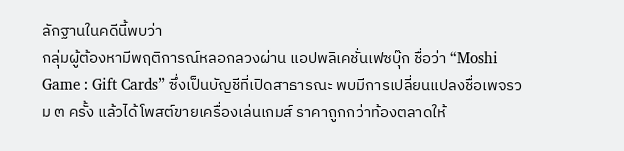ลักฐานในคดีนี้พบว่า
กลุ่มผู้ต้องหามีพฤติการณ์หลอกลวงผ่าน แอปพลิเคชั่นเฟซบุ๊ก ชื่อว่า “Moshi Game : Gift Cards” ซึ่งเป็นบัญชีที่เปิดสาธารณะ พบมีการเปลี่ยนแปลงชื่อเพจรวม ๓ ครั้ง แล้วได้โพสต์ขายเครื่องเล่นเกมส์ ราคาถูกกว่าท้องตลาดให้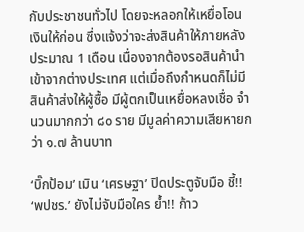กับประชาชนทั่วไป โดยจะหลอกให้เหยื่อโอนเงินให้ก่อน ซึ่งแจ้งว่าจะส่งสินค้าให้ภายหลังประมาณ 1 เดือน เนื่องจากต้องรอสินค้านำเข้าจากต่างประเทศ แต่เมื่อถึงกำหนดก็ไม่มีสินค้าส่งให้ผู้ซื้อ มีผู้ตกเป็นเหยื่อหลงเชื่อ จำนวนมากกว่า ๘๐ ราย มีมูลค่าความเสียหายกว่า ๑.๗ ล้านบาท

‘บิ๊กป้อม’ เมิน ‘เศรษฐา’ ปิดประตูจับมือ ชี้!! ‘พปชร.’ ยังไม่จับมือใคร ย้ำ!! ก้าว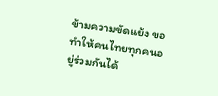ข้ามความขัดแย้ง ขอทำให้คนไทยทุกคนอยู่ร่วมกันได้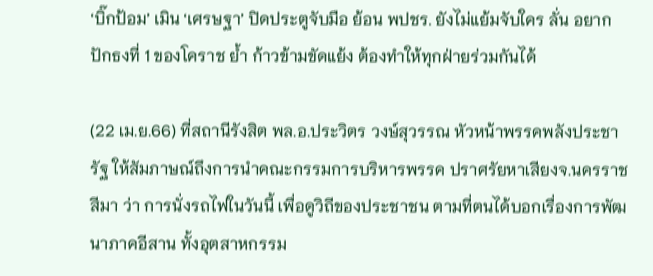‘บิ๊กป้อม’ เมิน ‘เศรษฐา’ ปิดประตูจับมือ ย้อน พปชร. ยังไม่แย้มจับใคร ลั่น อยากปักธงที่ 1 ของโคราช ย้ำ ก้าวข้ามขัดแย้ง ต้องทำให้ทุกฝ่ายร่วมกันได้

(22 เม.ย.66) ที่สถานีรังสิต พล.อ.ประวิตร วงษ์สุวรรณ หัวหน้าพรรคพลังประชารัฐ ให้สัมภาษณ์ถึงการนำคณะกรรมการบริหารพรรค ปราศรัยหาเสียงจ.นครราชสีมา ว่า การนั่งรถไฟในวันนี้ เพื่อดูวิถีของประชาชน ตามที่ตนได้บอกเรื่องการพัฒนาภาคอีสาน ทั้งอุตสาหกรรม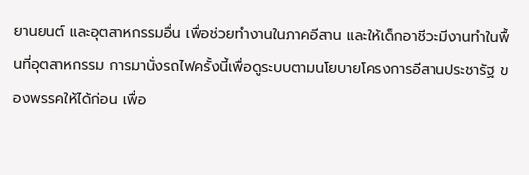ยานยนต์ และอุตสาหกรรมอื่น เพื่อช่วยทำงานในภาคอีสาน และให้เด็กอาชีวะมีงานทำในพื้นที่อุตสาหกรรม การมานั่งรถไฟครั้งนี้เพื่อดูระบบตามนโยบายโครงการอีสานประชารัฐ ของพรรคให้ได้ก่อน เพื่อ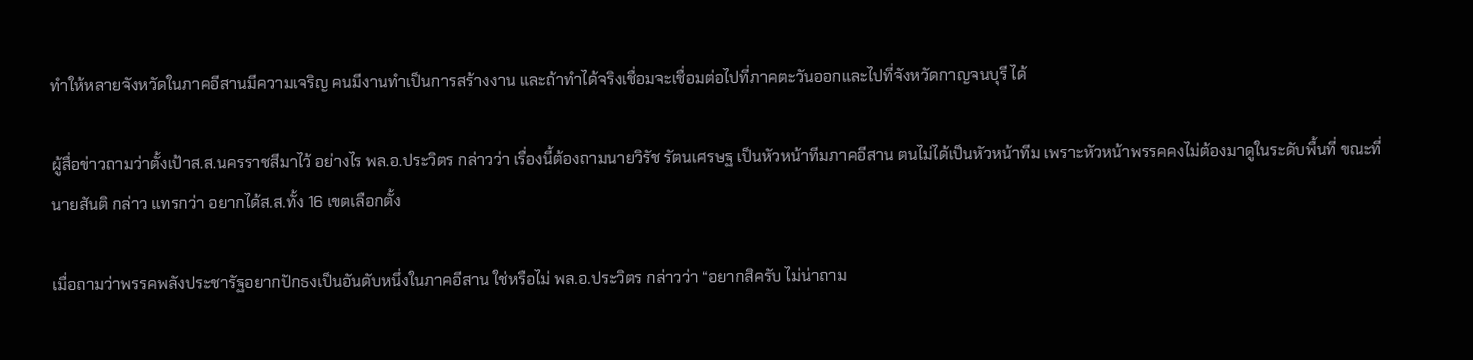ทำให้หลายจังหวัดในภาคอีสานมีความเจริญ คนมีงานทำเป็นการสร้างงาน และถ้าทำได้จริงเชื่อมจะเชื่อมต่อไปที่ภาคตะวันออกและไปที่จังหวัดกาญจนบุรี ได้

ผู้สื่อข่าวถามว่าตั้งเป้าส.ส.นครราชสีมาไว้ อย่างไร พล.อ.ประวิตร กล่าวว่า เรื่องนี้ต้องถามนายวิรัช รัตนเศรษฐ เป็นหัวหน้าทีมภาคอีสาน ตนไม่ได้เป็นหัวหน้าทีม เพราะหัวหน้าพรรคคงไม่ต้องมาดูในระดับพื้นที่ ขณะที่นายสันติ กล่าว แทรกว่า อยากได้ส.ส.ทั้ง 16 เขตเลือกตั้ง

เมื่อถามว่าพรรคพลังประชารัฐอยากปักธงเป็นอันดับหนึ่งในภาคอีสาน ใช่หรือไม่ พล.อ.ประวิตร กล่าวว่า “อยากสิครับ ไม่น่าถาม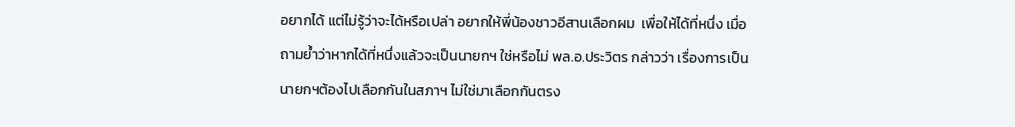อยากได้ แต่ไม่รู้ว่าจะได้หรือเปล่า อยากให้พี่น้องชาวอีสานเลือกผม  เพื่อให้ได้ที่หนึ่ง เมื่อถามย้ำว่าหากได้ที่หนึ่งแล้วจะเป็นนายกฯ ใช่หรือไม่ พล.อ.ประวิตร กล่าวว่า เรื่องการเป็นนายกฯต้องไปเลือกกันในสภาฯ ไม่ใช่มาเลือกกันตรง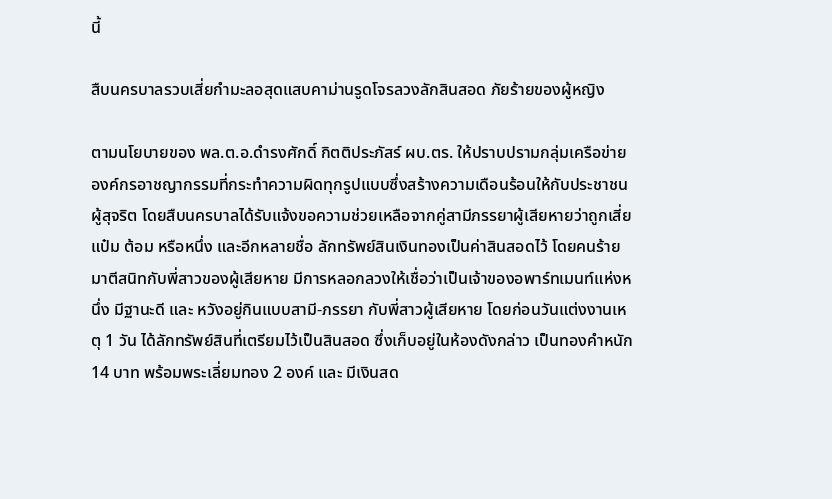นี้

สืบนครบาลรวบเสี่ยกำมะลอสุดแสบคาม่านรูดโจรลวงลักสินสอด ภัยร้ายของผู้หญิง

ตามนโยบายของ พล.ต.อ.ดำรงศักดิ์ กิตติประภัสร์ ผบ.ตร. ให้ปราบปรามกลุ่มเครือข่ายองค์กรอาชญากรรมที่กระทำความผิดทุกรูปแบบซึ่งสร้างความเดือนร้อนให้กับประชาชนผู้สุจริต โดยสืบนครบาลได้รับแจ้งขอความช่วยเหลือจากคู่สามีภรรยาผู้เสียหายว่าถูกเสี่ยแป๋ม ต้อม หรือหนึ่ง และอีกหลายชื่อ ลักทรัพย์สินเงินทองเป็นค่าสินสอดไว้ โดยคนร้ายมาตีสนิทกับพี่สาวของผู้เสียหาย มีการหลอกลวงให้เชื่อว่าเป็นเจ้าของอพาร์ทเมนท์แห่งหนึ่ง มีฐานะดี และ หวังอยู่กินแบบสามี-ภรรยา กับพี่สาวผู้เสียหาย โดยก่อนวันแต่งงานเหตุ 1 วัน ได้ลักทรัพย์สินที่เตรียมไว้เป็นสินสอด ซึ่งเก็บอยู่ในห้องดังกล่าว เป็นทองคำหนัก 14 บาท พร้อมพระเลี่ยมทอง 2 องค์ และ มีเงินสด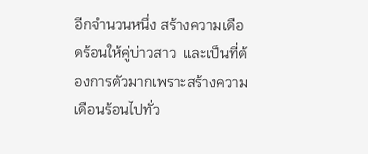อีกจำนวนหนึ่ง สร้างความเดือดร้อนให้คู่บ่าวสาว  และเป็นที่ต้องการตัวมากเพราะสร้างความเดือนร้อนไปทั่ว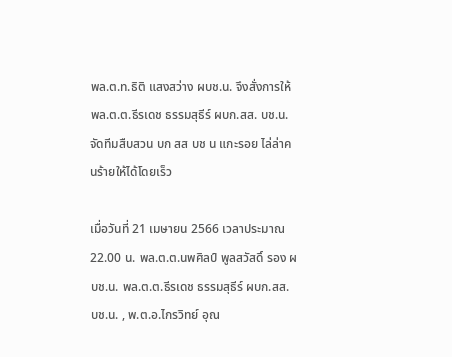พล.ต.ท.ธิติ แสงสว่าง ผบช.น. จึงสั่งการให้ พล.ต.ต.ธีรเดช ธรรมสุธีร์ ผบก.สส. บช.น. จัดทีมสืบสวน บก สส บช น แกะรอย ไล่ล่าคนร้ายให้ได้โดยเร็ว

เมื่อวันที่ 21 เมษายน 2566 เวลาประมาณ 22.00 น. พล.ต.ต.นพศิลป์ พูลสวัสดิ์ รอง ผบช.น. พล.ต.ต.ธีรเดช ธรรมสุธีร์ ผบก.สส. บช.น. , พ.ต.อ.ไกรวิทย์ อุณ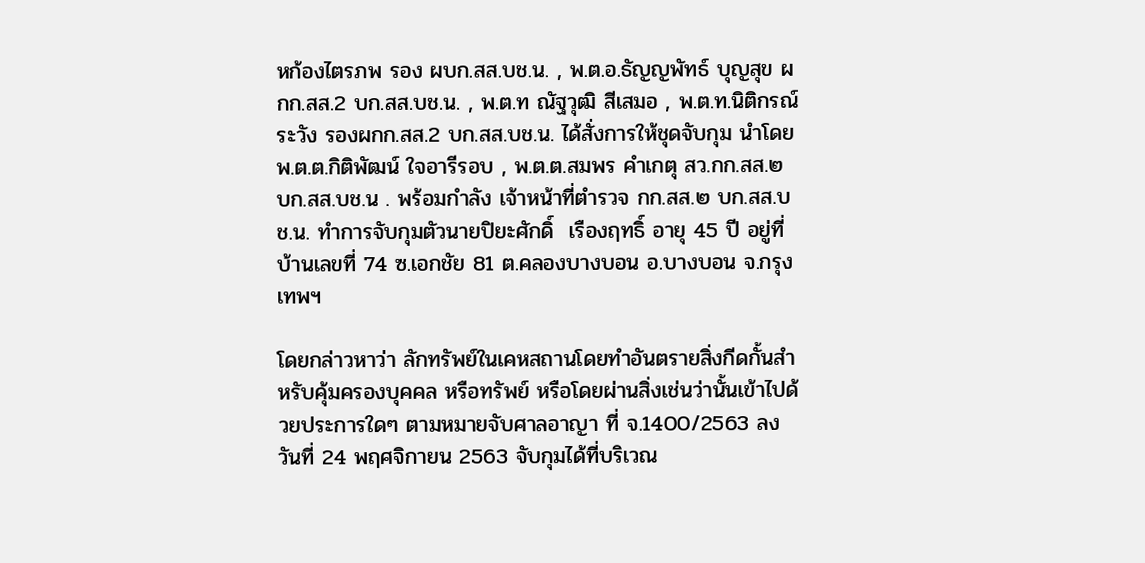หก้องไตรภพ รอง ผบก.สส.บช.น. , พ.ต.อ.ธัญญพัทธ์ บุญสุข ผกก.สส.2 บก.สส.บช.น. , พ.ต.ท ณัฐวุฒิ สีเสมอ , พ.ต.ท.นิติกรณ์ ระวัง รองผกก.สส.2 บก.สส.บช.น. ได้สั่งการให้ชุดจับกุม นำโดย พ.ต.ต.กิติพัฒน์ ใจอารีรอบ , พ.ต.ต.สมพร คำเกตุ สว.กก.สส.๒ บก.สส.บช.น . พร้อมกำลัง เจ้าหน้าที่ตำรวจ กก.สส.๒ บก.สส.บช.น. ทำการจับกุมตัวนายปิยะศักดิ์  เรืองฤทธิ์ อายุ 45 ปี อยู่ที่ บ้านเลขที่ 74 ซ.เอกชัย 81 ต.คลองบางบอน อ.บางบอน จ.กรุงเทพฯ

โดยกล่าวหาว่า ลักทรัพย์ในเคหสถานโดยทำอันตรายสิ่งกีดกั้นสำหรับคุ้มครองบุคคล หรือทรัพย์ หรือโดยผ่านสิ่งเช่นว่านั้นเข้าไปด้วยประการใดๆ ตามหมายจับศาลอาญา ที่ จ.1400/2563 ลงวันที่ 24 พฤศจิกายน 2563 จับกุมได้ที่บริเวณ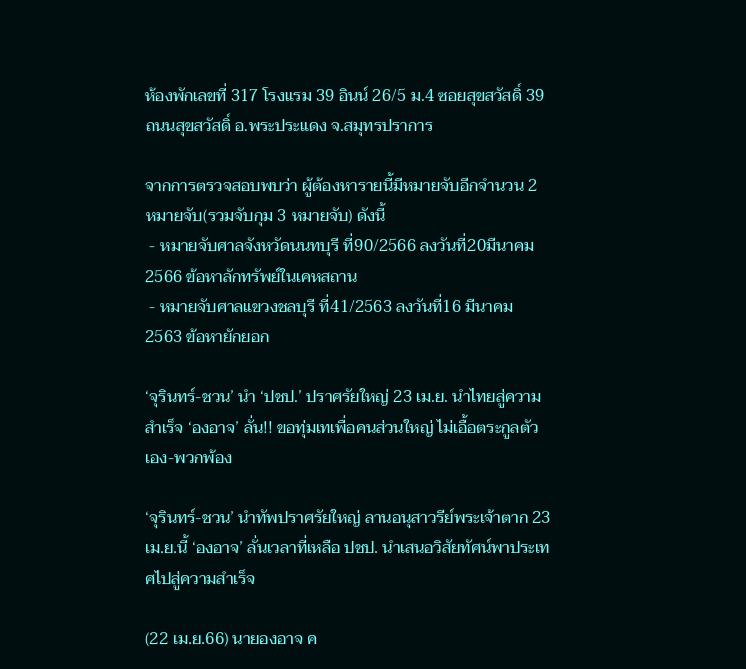ห้องพักเลขที่ 317 โรงแรม 39 อินน์ 26/5 ม.4 ซอยสุขสวัสดิ์ 39 ถนนสุขสวัสดิ์ อ.พระประแดง จ.สมุทรปราการ

จากการตรวจสอบพบว่า ผู้ต้องหารายนี้มีหมายจับอีกจำนวน 2 หมายจับ(รวมจับกุม 3 หมายจับ) ดังนี้
 - หมายจับศาลจังหวัดนนทบุรี ที่90/2566 ลงวันที่20มีนาคม2566 ข้อหาลักทรัพย์ในเคหสถาน
 - หมายจับศาลแขวงชลบุรี ที่41/2563 ลงวันที่16 มีนาคม 2563 ข้อหายักยอก

‘จุรินทร์-ชวน’ นำ ‘ปชป.’ ปราศรัยใหญ่ 23 เม.ย. นำไทยสู่ความสำเร็จ ‘องอาจ’ ลั่น!! ขอทุ่มเทเพื่อคนส่วนใหญ่ ไม่เอื้อตระกูลตัวเอง-พวกพ้อง

‘จุรินทร์-ชวน’ นำทัพปราศรัยใหญ่ ลานอนุสาวรีย์พระเจ้าตาก 23 เม.ย.นี้ ‘องอาจ’ ลั่นเวลาที่เหลือ ปชป. นำเสนอวิสัยทัศน์พาประเทศไปสู่ความสำเร็จ

(22 เม.ย.66) นายองอาจ ค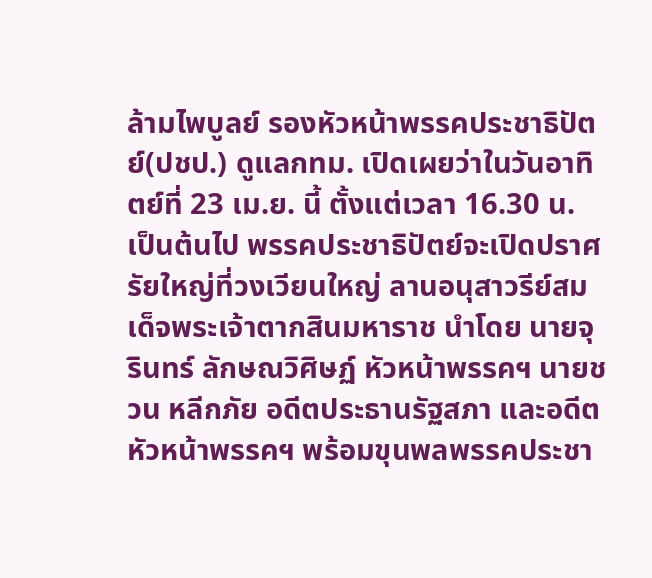ล้ามไพบูลย์ รองหัวหน้าพรรคประชาธิปัตย์(ปชป.) ดูแลกทม. เปิดเผยว่าในวันอาทิตย์ที่ 23 เม.ย. นี้ ตั้งแต่เวลา 16.30 น. เป็นต้นไป พรรคประชาธิปัตย์จะเปิดปราศรัยใหญ่ที่วงเวียนใหญ่ ลานอนุสาวรีย์สมเด็จพระเจ้าตากสินมหาราช นำโดย นายจุรินทร์ ลักษณวิศิษฏ์ หัวหน้าพรรคฯ นายชวน หลีกภัย อดีตประธานรัฐสภา และอดีตหัวหน้าพรรคฯ พร้อมขุนพลพรรคประชา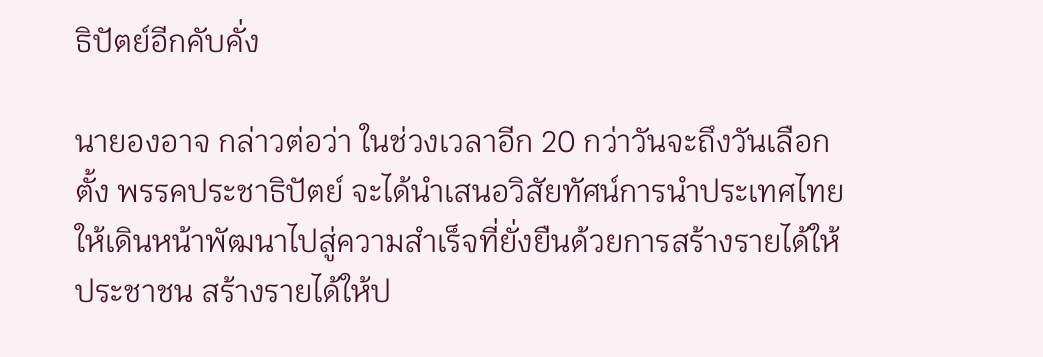ธิปัตย์อีกคับคั่ง

นายองอาจ กล่าวต่อว่า ในช่วงเวลาอีก 20 กว่าวันจะถึงวันเลือกตั้ง พรรคประชาธิปัตย์ จะได้นำเสนอวิสัยทัศน์การนำประเทศไทยให้เดินหน้าพัฒนาไปสู่ความสำเร็จที่ยั่งยืนด้วยการสร้างรายได้ให้ประชาชน สร้างรายได้ให้ป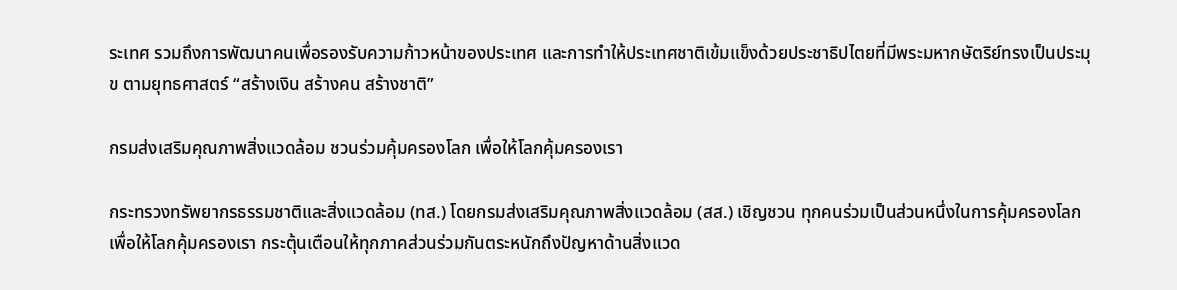ระเทศ รวมถึงการพัฒนาคนเพื่อรองรับความก้าวหน้าของประเทศ และการทำให้ประเทศชาติเข้มแข็งด้วยประชาธิปไตยที่มีพระมหากษัตริย์ทรงเป็นประมุข ตามยุทธศาสตร์ “สร้างเงิน สร้างคน สร้างชาติ”

กรมส่งเสริมคุณภาพสิ่งแวดล้อม ชวนร่วมคุ้มครองโลก เพื่อให้โลกคุ้มครองเรา

กระทรวงทรัพยากรธรรมชาติและสิ่งแวดล้อม (ทส.) โดยกรมส่งเสริมคุณภาพสิ่งแวดล้อม (สส.) เชิญชวน ทุกคนร่วมเป็นส่วนหนึ่งในการคุ้มครองโลก เพื่อให้โลกคุ้มครองเรา กระตุ้นเตือนให้ทุกภาคส่วนร่วมกันตระหนักถึงปัญหาด้านสิ่งแวด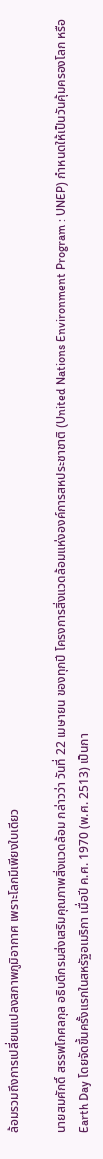ล้อมรวมถึงการเปลี่ยนแปลงสภาพภูมิอากาศ เพราะโลกมีเพียงใบเดียว

นายสมศักดิ์ สรรพโกศลกุล อธิบดีกรมส่งเสริมคุณภาพสิ่งแวดล้อม กล่าวว่า วันที่ 22 เมษายน ของทุกปี โครงการสิ่งแวดล้อมแห่งองค์การสหประชาชาติ (United Nations Environment Program : UNEP) กำหนดให้เป็นวันคุ้มครองโลก หรือ Earth Day โดยจัดขึ้นครั้งแรกในสหรัฐอเมริกา เมื่อปี ค.ศ. 1970 (พ.ศ. 2513) เป็นกา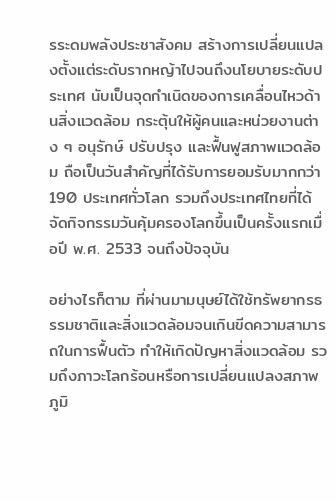รระดมพลังประชาสังคม สร้างการเปลี่ยนแปลงตั้งแต่ระดับรากหญ้าไปจนถึงนโยบายระดับประเทศ นับเป็นจุดกำเนิดของการเคลื่อนไหวด้านสิ่งแวดล้อม กระตุ้นให้ผู้คนและหน่วยงานต่าง ๆ อนุรักษ์ ปรับปรุง และฟื้นฟูสภาพแวดล้อม ถือเป็นวันสำคัญที่ได้รับการยอมรับมากกว่า 190 ประเทศทั่วโลก รวมถึงประเทศไทยที่ได้จัดกิจกรรมวันคุ้มครองโลกขึ้นเป็นครั้งแรกเมื่อปี พ.ศ. 2533 จนถึงปัจจุบัน

อย่างไรก็ตาม ที่ผ่านมามนุษย์ได้ใช้ทรัพยากรธรรมชาติและสิ่งแวดล้อมจนเกินขีดความสามารถในการฟื้นตัว ทำให้เกิดปัญหาสิ่งแวดล้อม รวมถึงภาวะโลกร้อนหรือการเปลี่ยนแปลงสภาพภูมิ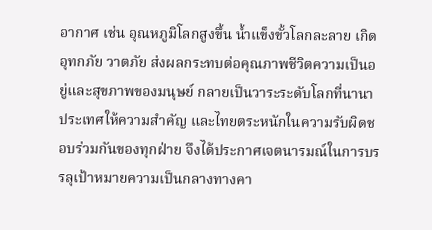อากาศ เช่น อุณหภูมิโลกสูงขึ้น น้ำแข็งขั้วโลกละลาย เกิดอุทกภัย วาตภัย ส่งผลกระทบต่อคุณภาพชีวิตความเป็นอยู่และสุขภาพของมนุษย์ กลายเป็นวาระระดับโลกที่นานาประเทศให้ความสำคัญ และไทยตระหนักในความรับผิดชอบร่วมกันของทุกฝ่าย จึงได้ประกาศเจตนารมณ์ในการบรรลุเป้าหมายความเป็นกลางทางคา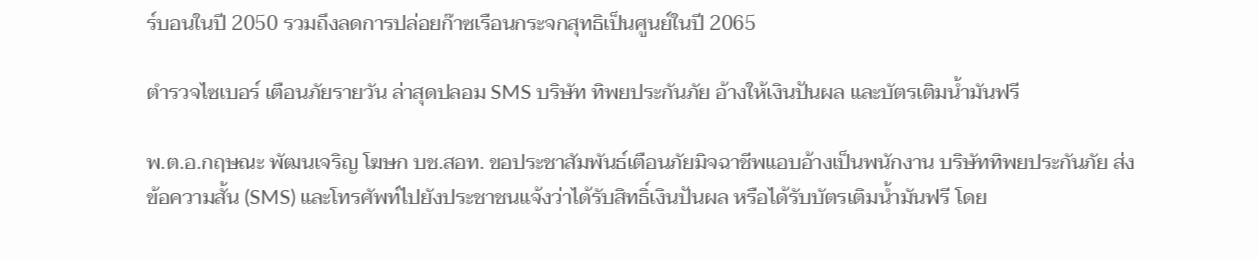ร์บอนในปี 2050 รวมถึงลดการปล่อยก๊าซเรือนกระจกสุทธิเป็นศูนย์ในปี 2065

ตำรวจไซเบอร์ เตือนภัยรายวัน ล่าสุดปลอม SMS บริษัท ทิพยประกันภัย อ้างให้เงินปันผล และบัตรเติมน้ำมันฟรี

พ.ต.อ.กฤษณะ พัฒนเจริญ โฆษก บช.สอท. ขอประชาสัมพันธ์เตือนภัยมิจฉาชีพแอบอ้างเป็นพนักงาน บริษัททิพยประกันภัย ส่งข้อความสั้น (SMS) และโทรศัพท์ไปยังประชาชนแจ้งว่าได้รับสิทธิ์เงินปันผล หรือได้รับบัตรเติมน้ำมันฟรี โดย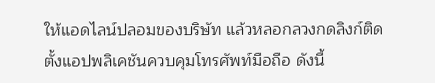ให้แอดไลน์ปลอมของบริษัท แล้วหลอกลวงกดลิงก์ติดตั้งแอปพลิเคชันควบคุมโทรศัพท์มือถือ ดังนี้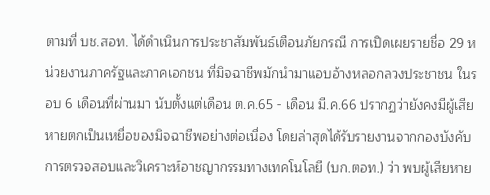ตามที่ บช.สอท. ได้ดำเนินการประชาสัมพันธ์เตือนภัยกรณี การเปิดเผยรายชื่อ 29 หน่วยงานภาครัฐและภาคเอกชน ที่มิจฉาชีพมักนำมาแอบอ้างหลอกลวงประชาชน ในรอบ 6 เดือนที่ผ่านมา นับตั้งแต่เดือน ต.ค.65 - เดือน มี.ค.66 ปรากฏว่ายังคงมีผู้เสียหายตกเป็นเหยื่อของมิจฉาชีพอย่างต่อเนื่อง โดยล่าสุดได้รับรายงานจากกองบังคับการตรวจสอบและวิเคราะห์อาชญากรรมทางเทคโนโลยี (บก.ตอท.) ว่า พบผู้เสียหาย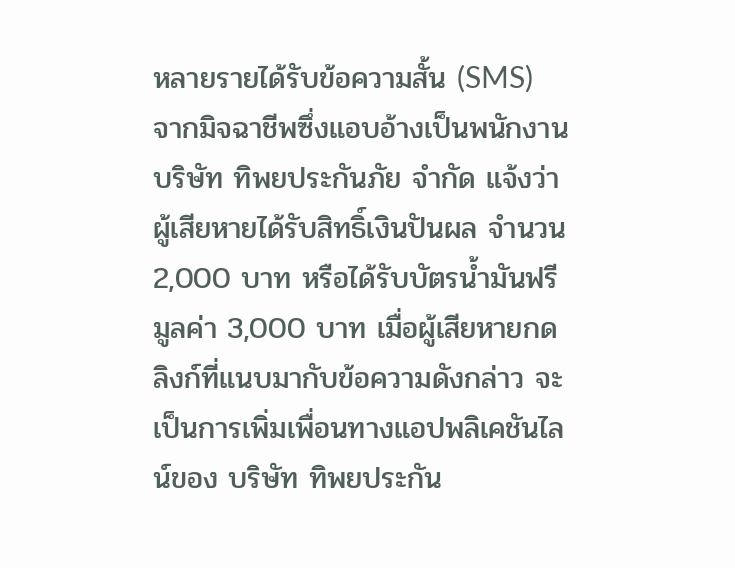หลายรายได้รับข้อความสั้น (SMS) จากมิจฉาชีพซึ่งแอบอ้างเป็นพนักงาน บริษัท ทิพยประกันภัย จำกัด แจ้งว่า ผู้เสียหายได้รับสิทธิ์เงินปันผล จำนวน 2,000 บาท หรือได้รับบัตรน้ำมันฟรี มูลค่า 3,000 บาท เมื่อผู้เสียหายกดลิงก์ที่แนบมากับข้อความดังกล่าว จะเป็นการเพิ่มเพื่อนทางแอปพลิเคชันไลน์ของ บริษัท ทิพยประกัน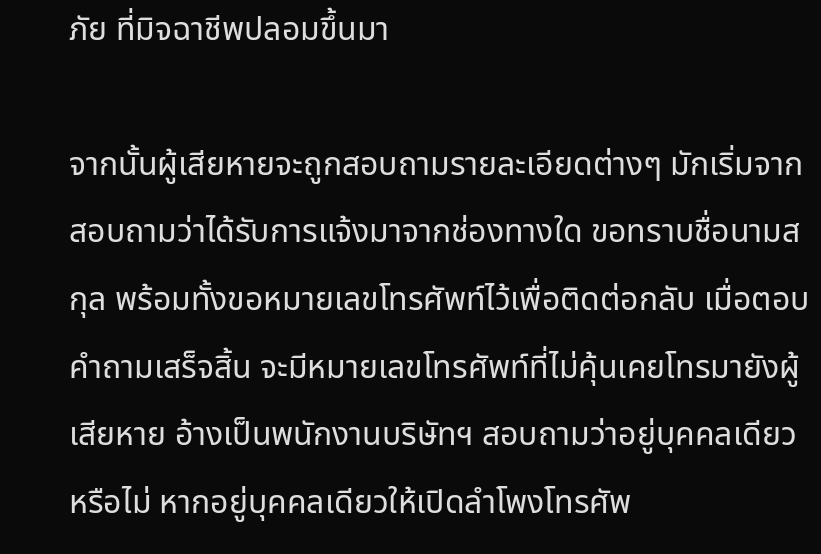ภัย ที่มิจฉาชีพปลอมขึ้นมา

จากนั้นผู้เสียหายจะถูกสอบถามรายละเอียดต่างๆ มักเริ่มจากสอบถามว่าได้รับการแจ้งมาจากช่องทางใด ขอทราบชื่อนามสกุล พร้อมทั้งขอหมายเลขโทรศัพท์ไว้เพื่อติดต่อกลับ เมื่อตอบคำถามเสร็จสิ้น จะมีหมายเลขโทรศัพท์ที่ไม่คุ้นเคยโทรมายังผู้เสียหาย อ้างเป็นพนักงานบริษัทฯ สอบถามว่าอยู่บุคคลเดียวหรือไม่ หากอยู่บุคคลเดียวให้เปิดลำโพงโทรศัพ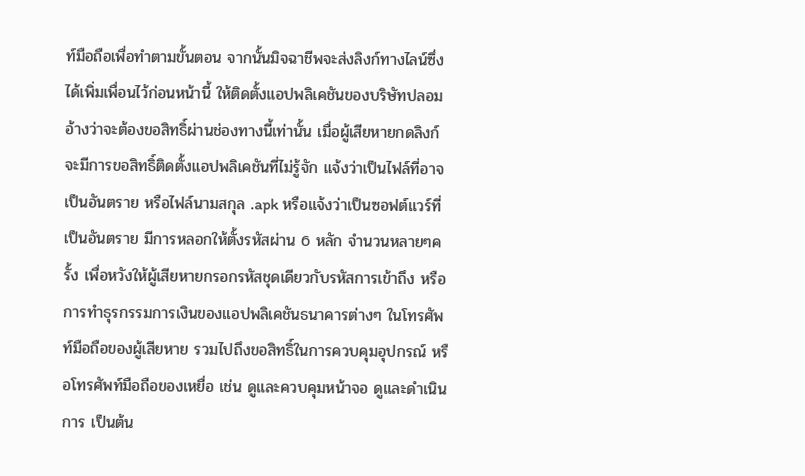ท์มือถือเพื่อทำตามขั้นตอน จากนั้นมิจฉาชีพจะส่งลิงก์ทางไลน์ซึ่งได้เพิ่มเพื่อนไว้ก่อนหน้านี้ ให้ติดตั้งแอปพลิเคชันของบริษัทปลอม อ้างว่าจะต้องขอสิทธิ์ผ่านช่องทางนี้เท่านั้น เมื่อผู้เสียหายกดลิงก์จะมีการขอสิทธิ์ติดตั้งแอปพลิเคชันที่ไม่รู้จัก แจ้งว่าเป็นไฟล์ที่อาจเป็นอันตราย หรือไฟล์นามสกุล .apk หรือแจ้งว่าเป็นซอฟต์แวร์ที่เป็นอันตราย มีการหลอกให้ตั้งรหัสผ่าน 6 หลัก จำนวนหลายๆครั้ง เพื่อหวังให้ผู้เสียหายกรอกรหัสชุดเดียวกับรหัสการเข้าถึง หรือการทำธุรกรรมการเงินของแอปพลิเคชันธนาคารต่างๆ ในโทรศัพท์มือถือของผู้เสียหาย รวมไปถึงขอสิทธิ์ในการควบคุมอุปกรณ์ หรือโทรศัพท์มือถือของเหยื่อ เช่น ดูและควบคุมหน้าจอ ดูและดำเนินการ เป็นต้น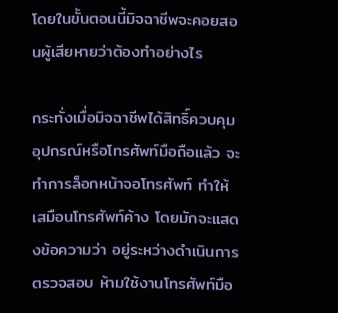โดยในขั้นตอนนี้มิจฉาชีพจะคอยสอนผู้เสียหายว่าต้องทำอย่างไร

กระทั่งเมื่อมิจฉาชีพได้สิทธิ์ควบคุมอุปกรณ์หรือโทรศัพท์มือถือแล้ว จะทำการล็อกหน้าจอโทรศัพท์ ทำให้เสมือนโทรศัพท์ค้าง โดยมักจะแสดงข้อความว่า อยู่ระหว่างดำเนินการตรวจสอบ ห้ามใช้งานโทรศัพท์มือ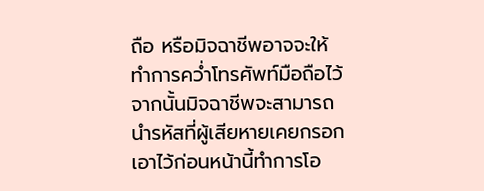ถือ หรือมิจฉาชีพอาจจะให้ทำการคว่ำโทรศัพท์มือถือไว้ จากนั้นมิจฉาชีพจะสามารถนำรหัสที่ผู้เสียหายเคยกรอกเอาไว้ก่อนหน้านี้ทำการโอ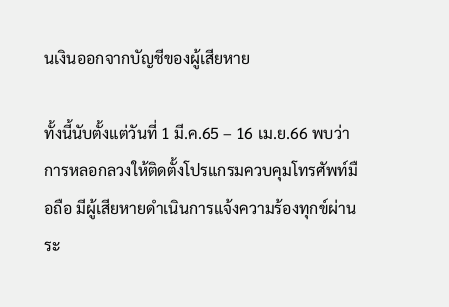นเงินออกจากบัญชีของผู้เสียหาย

ทั้งนี้นับตั้งแต่วันที่ 1 มี.ค.65 – 16 เม.ย.66 พบว่าการหลอกลวงให้ติดตั้งโปรแกรมควบคุมโทรศัพท์มือถือ มีผู้เสียหายดำเนินการแจ้งความร้องทุกข์ผ่านระ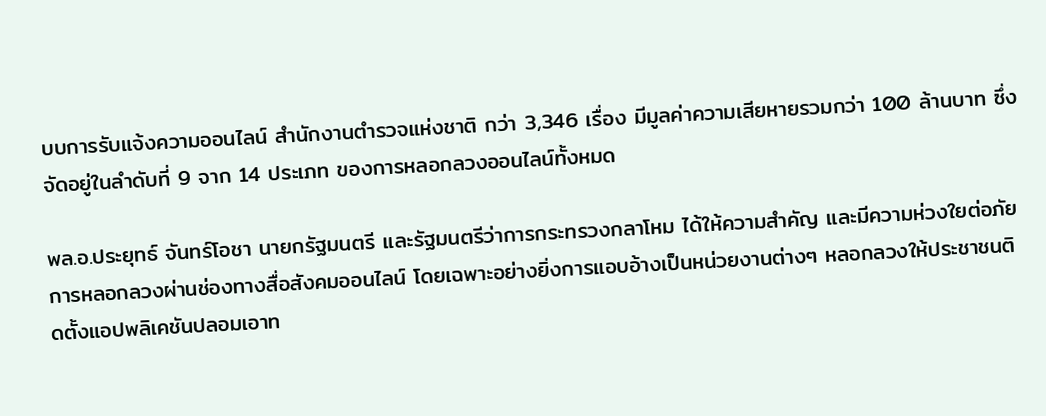บบการรับแจ้งความออนไลน์ สำนักงานตำรวจแห่งชาติ กว่า 3,346 เรื่อง มีมูลค่าความเสียหายรวมกว่า 100 ล้านบาท ซึ่งจัดอยู่ในลำดับที่ 9 จาก 14 ประเภท ของการหลอกลวงออนไลน์ทั้งหมด

พล.อ.ประยุทธ์ จันทร์โอชา นายกรัฐมนตรี และรัฐมนตรีว่าการกระทรวงกลาโหม ได้ให้ความสำคัญ และมีความห่วงใยต่อภัยการหลอกลวงผ่านช่องทางสื่อสังคมออนไลน์ โดยเฉพาะอย่างยิ่งการแอบอ้างเป็นหน่วยงานต่างๆ หลอกลวงให้ประชาชนติดตั้งแอปพลิเคชันปลอมเอาท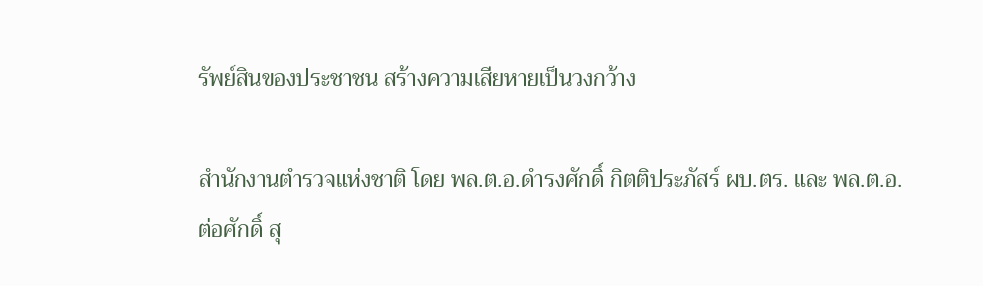รัพย์สินของประชาชน สร้างความเสียหายเป็นวงกว้าง

สำนักงานตำรวจแห่งชาติ โดย พล.ต.อ.ดำรงศักดิ์ กิตติประภัสร์ ผบ.ตร. และ พล.ต.อ.ต่อศักดิ์ สุ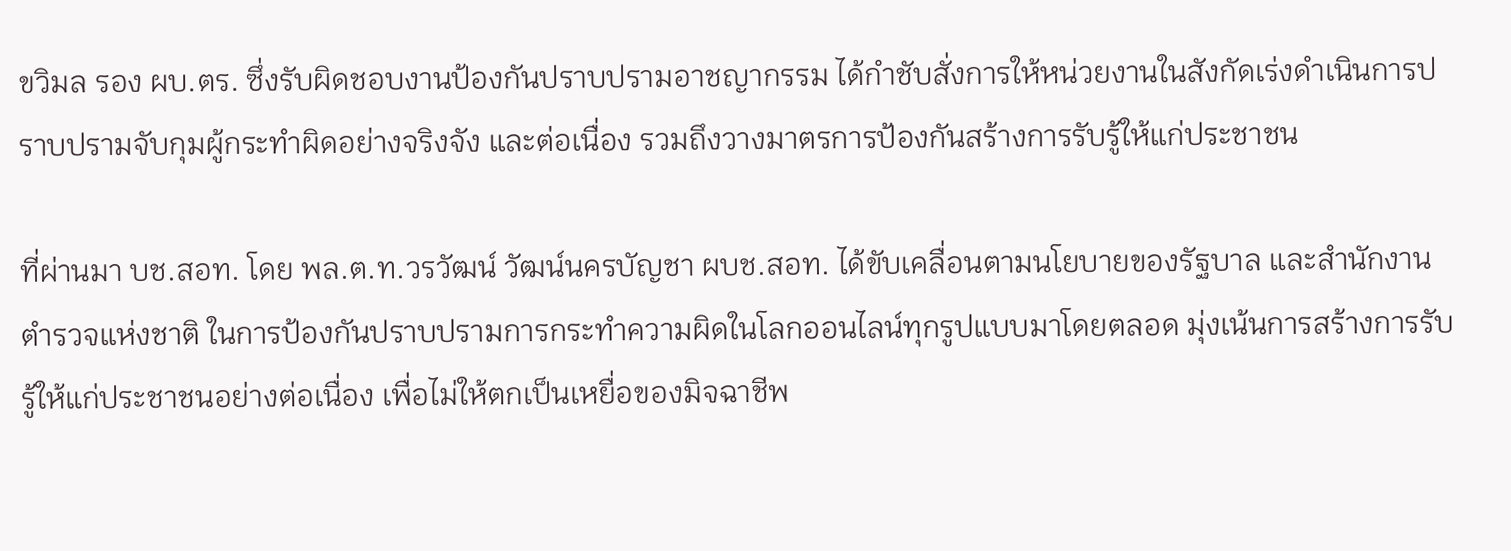ขวิมล รอง ผบ.ตร. ซึ่งรับผิดชอบงานป้องกันปราบปรามอาชญากรรม ได้กำชับสั่งการให้หน่วยงานในสังกัดเร่งดำเนินการปราบปรามจับกุมผู้กระทำผิดอย่างจริงจัง และต่อเนื่อง รวมถึงวางมาตรการป้องกันสร้างการรับรู้ให้แก่ประชาชน

ที่ผ่านมา บช.สอท. โดย พล.ต.ท.วรวัฒน์ วัฒน์นครบัญชา ผบช.สอท. ได้ขับเคลื่อนตามนโยบายของรัฐบาล และสำนักงานตำรวจแห่งชาติ ในการป้องกันปราบปรามการกระทำความผิดในโลกออนไลน์ทุกรูปแบบมาโดยตลอด มุ่งเน้นการสร้างการรับรู้ให้แก่ประชาชนอย่างต่อเนื่อง เพื่อไม่ให้ตกเป็นเหยื่อของมิจฉาชีพ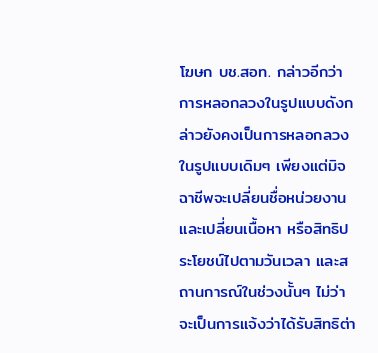โฆษก บช.สอท. กล่าวอีกว่า การหลอกลวงในรูปแบบดังกล่าวยังคงเป็นการหลอกลวงในรูปแบบเดิมๆ เพียงแต่มิจฉาชีพจะเปลี่ยนชื่อหน่วยงาน และเปลี่ยนเนื้อหา หรือสิทธิประโยชน์ไปตามวันเวลา และสถานการณ์ในช่วงนั้นๆ ไม่ว่าจะเป็นการแจ้งว่าได้รับสิทธิต่า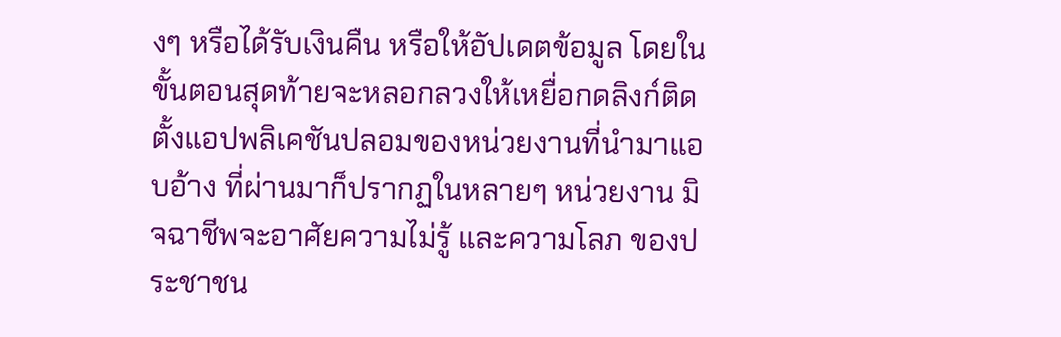งๆ หรือได้รับเงินคืน หรือให้อัปเดตข้อมูล โดยในขั้นตอนสุดท้ายจะหลอกลวงให้เหยื่อกดลิงก์ติดตั้งแอปพลิเคชันปลอมของหน่วยงานที่นำมาแอบอ้าง ที่ผ่านมาก็ปรากฏในหลายๆ หน่วยงาน มิจฉาชีพจะอาศัยความไม่รู้ และความโลภ ของประชาชน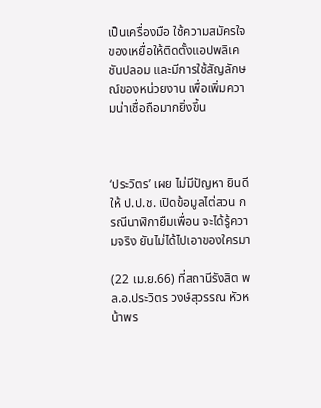เป็นเครื่องมือ ใช้ความสมัครใจของเหยื่อให้ติดตั้งแอปพลิเคชันปลอม และมีการใช้สัญลักษณ์ของหน่วยงาน เพื่อเพิ่มความน่าเชื่อถือมากยิ่งขึ้น



‘ประวิตร’ เผย ไม่มีปัญหา ยินดีให้ ป.ป.ช. เปิดข้อมูลไต่สวน กรณีนาฬิกายืมเพื่อน จะได้รู้ความจริง ยันไม่ได้ไปเอาของใครมา

(22 เม.ย.66) ที่สถานีรังสิต พล.อ.ประวิตร วงษ์สุวรรณ หัวหน้าพร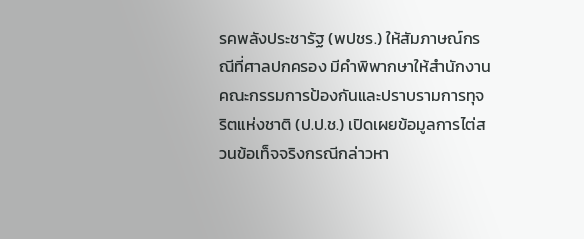รคพลังประชารัฐ (พปชร.) ให้สัมภาษณ์กรณีที่ศาลปกครอง มีคำพิพากษาให้สำนักงานคณะกรรมการป้องกันและปราบรามการทุจริตแห่งชาติ (ป.ป.ช.) เปิดเผยข้อมูลการไต่สวนข้อเท็จจริงกรณีกล่าวหา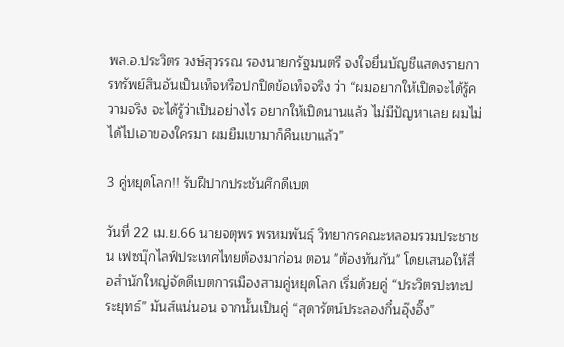พล.อ.ประวิตร วงษ์สุวรรณ รองนายกรัฐมนตรี จงใจยื่นบัญชีแสดงรายการทรัพย์สินอันเป็นเท็จหรือปกปิดข้อเท็จจริง ว่า “ผมอยากให้เปิดจะได้รู้ความจริง จะได้รู้ว่าเป็นอย่างไร อยากให้เปิดนานแล้ว ไม่มีปัญหาเลย ผมไม่ได้ไปเอาของใครมา ผมยืมเขามาก็คืนเขาแล้ว”

3 คู่หยุดโลก!! รับฝีปากประชันศึกดีเบต

วันที่ 22 เม.ย.66 นายจตุพร พรหมพันธุ์ วิทยากรคณะหลอมรวมประชาชน เฟซบุ๊กไลฟ์ประเทศไทยต้องมาก่อน ตอน "ต้องทันกัน" โดยเสนอให้สื่อสำนักใหญ่จัดดีเบตการเมืองสามคู่หยุดโลก เริ่มด้วยคู่ “ประวิตรปะทะประยุทธ์” มันส์แน่นอน จากนั้นเป็นคู่ “สุดารัตน์ประลองกึ๋นอุ๊งอิ๊ง”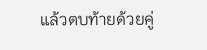แล้วตบท้ายด้วยคู่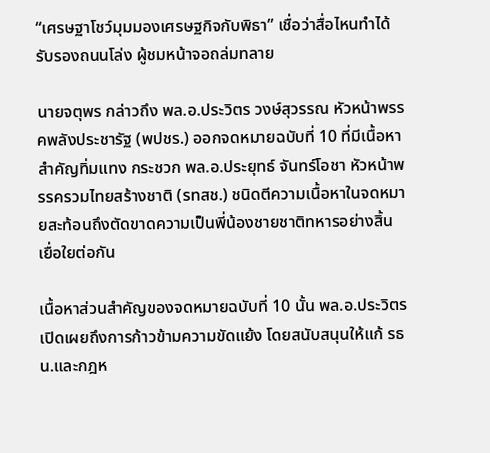“เศรษฐาโชว์มุมมองเศรษฐกิจกับพิธา” เชื่อว่าสื่อไหนทำได้รับรองถนนโล่ง ผู้ชมหน้าจอถล่มทลาย

นายจตุพร กล่าวถึง พล.อ.ประวิตร วงษ์สุวรรณ หัวหน้าพรรคพลังประชารัฐ (พปชร.) ออกจดหมายฉบับที่ 10 ที่มีเนื้อหาสำคัญทิ่มแทง กระชวก พล.อ.ประยุทธ์ จันทร์โอชา หัวหน้าพรรครวมไทยสร้างชาติ (รทสช.) ชนิดตีความเนื้อหาในจดหมายสะท้อนถึงตัดขาดความเป็นพี่น้องชายชาติทหารอย่างสิ้นเยื่อใยต่อกัน

เนื้อหาส่วนสำคัญของจดหมายฉบับที่ 10 นั้น พล.อ.ประวิตร เปิดเผยถึงการก้าวข้ามความขัดแย้ง โดยสนับสนุนให้แก้ รธน.และกฎห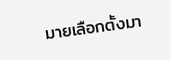มายเลือกตั้งมา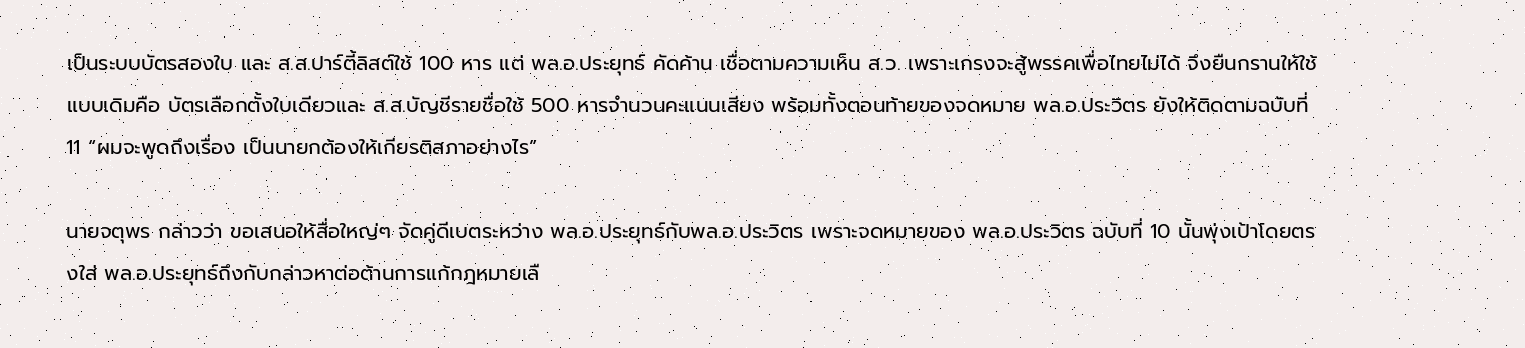เป็นระบบบัตรสองใบ และ ส.ส.ปาร์ตี้ลิสต์ใช้ 100 หาร แต่ พล.อ.ประยุทธ์ คัดค้าน เชื่อตามความเห็น ส.ว. เพราะเกรงจะสู้พรรคเพื่อไทยไม่ได้ จึงยืนกรานให้ใช้แบบเดิมคือ บัตรเลือกตั้งใบเดียวและ ส.ส.บัญชีรายชื่อใช้ 500 หารจำนวนคะแนนเสียง พร้อมทั้งตอนท้ายของจดหมาย พล.อ.ประวิตร ยังให้ติดตามฉบับที่ 11 “ผมจะพูดถึงเรื่อง เป็นนายกต้องให้เกียรติสภาอย่างไร”

นายจตุพร กล่าวว่า ขอเสนอให้สื่อใหญ่ๆ จัดคู่ดีเบตระหว่าง พล.อ.ประยุทธ์กับพล.อ.ประวิตร เพราะจดหมายของ พล.อ.ประวิตร ฉบับที่ 10 นั้นพุ่งเป้าโดยตรงใส่ พล.อ.ประยุทธ์ถึงกับกล่าวหาต่อต้านการแก้กฎหมายเลื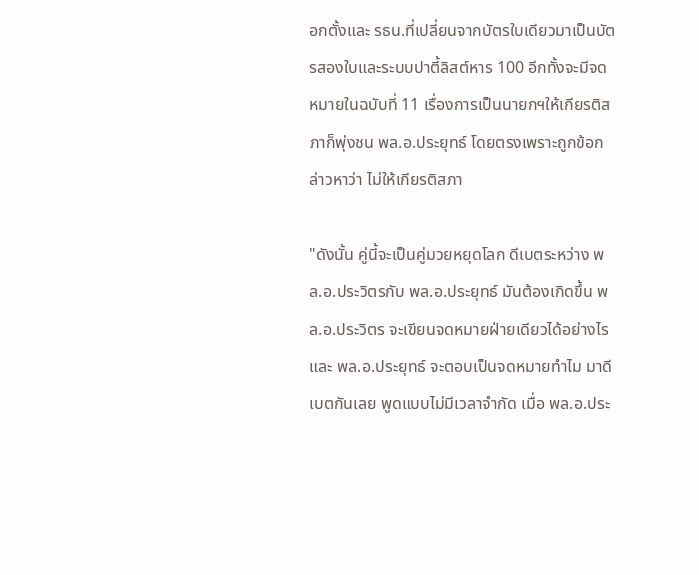อกตั้งและ รธน.ที่เปลี่ยนจากบัตรใบเดียวมาเป็นบัตรสองใบและระบบปาตี้ลิสต์หาร 100 อีกทั้งจะมีจดหมายในฉบับที่ 11 เรื่องการเป็นนายกฯให้เกียรติสภาก็พุ่งชน พล.อ.ประยุทธ์ โดยตรงเพราะถูกข้อกล่าวหาว่า ไม่ให้เกียรติสภา

"ดังนั้น คู่นี้จะเป็นคู่มวยหยุดโลก ดีเบตระหว่าง พล.อ.ประวิตรกับ พล.อ.ประยุทธ์ มันต้องเกิดขึ้น พล.อ.ประวิตร จะเขียนจดหมายฝ่ายเดียวได้อย่างไร และ พล.อ.ประยุทธ์ จะตอบเป็นจดหมายทำไม มาดีเบตกันเลย พูดแบบไม่มีเวลาจำกัด เมื่อ พล.อ.ประ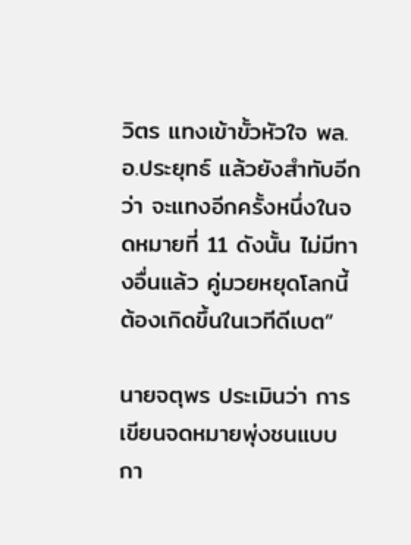วิตร แทงเข้าขั้วหัวใจ พล.อ.ประยุทธ์ แล้วยังสำทับอีกว่า จะแทงอีกครั้งหนึ่งในจดหมายที่ 11 ดังนั้น ไม่มีทางอื่นแล้ว คู่มวยหยุดโลกนี้ต้องเกิดขึ้นในเวทีดีเบต”

นายจตุพร ประเมินว่า การเขียนจดหมายพุ่งชนแบบกา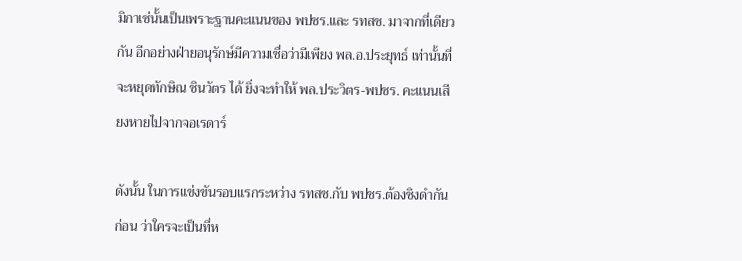มิกาเซ่นั้นเป็นเพราะฐานคะแนนของ พปชร.และ รทสช. มาจากที่เดียวกัน อีกอย่างฝ่ายอนุรักษ์มีความเชื่อว่ามีเพียง พล.อ.ประยุทธ์ เท่านั้นที่จะหยุดทักษิณ ชินวัตร ได้ ยิ่งจะทำให้ พล.ประวิตร-พปชร. คะแนนเสียงหายไปจากจอเรดาร์

ดังนั้น ในการแข่งขันรอบแรกระหว่าง รทสช.กับ พปชร.ต้องชิงดำกันก่อน ว่าใครจะเป็นที่ห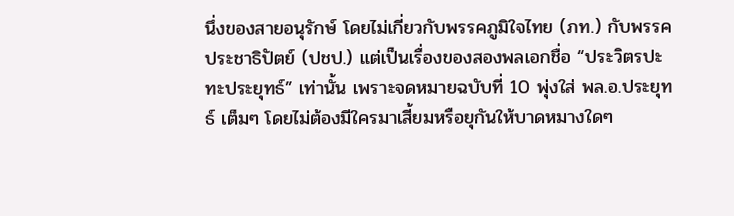นึ่งของสายอนุรักษ์ โดยไม่เกี่ยวกับพรรคภูมิใจไทย (ภท.) กับพรรคประชาธิปัตย์ (ปชป.) แต่เป็นเรื่องของสองพลเอกชื่อ “ประวิตรปะทะประยุทธ์” เท่านั้น เพราะจดหมายฉบับที่ 10 พุ่งใส่ พล.อ.ประยุทธ์ เต็มๆ โดยไม่ต้องมีใครมาเสี้ยมหรือยุกันให้บาดหมางใดๆ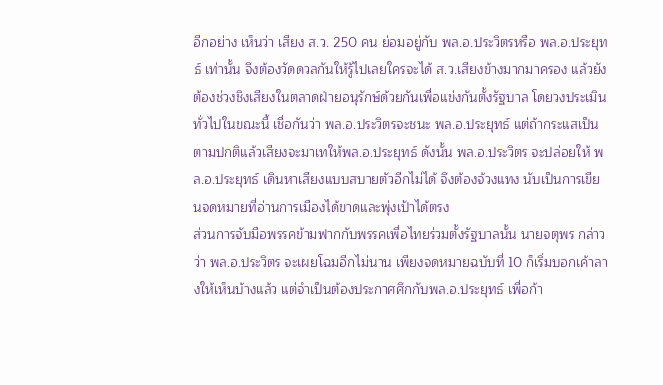อีกอย่าง เห็นว่า เสียง ส.ว. 250 คน ย่อมอยู่กับ พล.อ.ประวิตรหรือ พล.อ.ประยุทธ์ เท่านั้น จึงต้องวัดดวลกันให้รู้ไปเลยใครจะได้ ส.ว.เสียงข้างมากมาครอง แล้วยังต้องช่วงชิงเสียงในตลาดฝ่ายอนุรักษ์ด้วยกันเพื่อแข่งกันตั้งรัฐบาล โดยวงประเมินทั่วไปในขณะนี้ เชื่อกันว่า พล.อ.ประวิตรจะชนะ พล.อ.ประยุทธ์ แต่ถ้ากระแสเป็นตามปกติแล้วเสียงจะมาเทให้พล.อ.ประยุทธ์ ดังนั้น พล.อ.ประวิตร จะปล่อยให้ พล.อ.ประยุทธ์ เดินหาเสียงแบบสบายตัวอีกไม่ได้ จึงต้องจ้วงแทง นับเป็นการเขียนจดหมายที่อ่านการเมืองได้ขาดและพุ่งเป้าได้ตรง
ส่วนการจับมือพรรคข้ามฟากกับพรรคเพื่อไทยร่วมตั้งรัฐบาลนั้น นายจตุพร กล่าวว่า พล.อ.ประวิตร จะเผยโฉมอีกไม่นาน เพียงจดหมายฉบับที่ 10 ก็เริ่มบอกเค้าลางให้เห็นบ้างแล้ว แต่จำเป็นต้องประกาศศึกกับพล.อ.ประยุทธ์ เพื่อก้า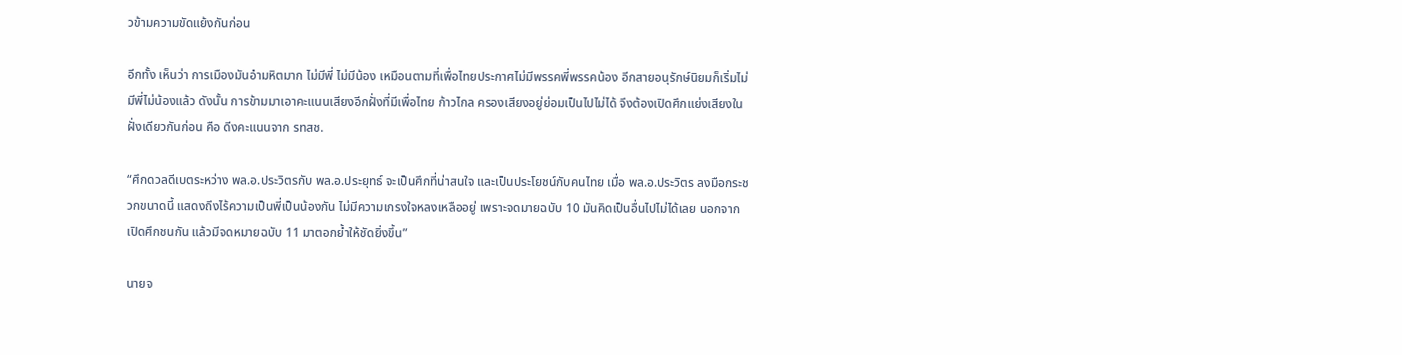วข้ามความขัดแย้งกันก่อน

อีกทั้ง เห็นว่า การเมืองมันอำมหิตมาก ไม่มีพี่ ไม่มีน้อง เหมือนตามที่เพื่อไทยประกาศไม่มีพรรคพี่พรรคน้อง อีกสายอนุรักษ์นิยมก็เริ่มไม่มีพี่ไม่น้องแล้ว ดังนั้น การข้ามมาเอาคะแนนเสียงอีกฝั่งที่มีเพื่อไทย ก้าวไกล ครองเสียงอยู่ย่อมเป็นไปไม่ได้ จึงต้องเปิดศึกแย่งเสียงในฝั่งเดียวกันก่อน คือ ดีงคะแนนจาก รทสช.

“ศึกดวลดีเบตระหว่าง พล.อ.ประวิตรกับ พล.อ.ประยุทธ์ จะเป็นศึกที่น่าสนใจ และเป็นประโยชน์กับคนไทย เมื่อ พล.อ.ประวิตร ลงมือกระชวกขนาดนี้ แสดงถึงไร้ความเป็นพี่เป็นน้องกัน ไม่มีความเกรงใจหลงเหลืออยู่ เพราะจดมายฉบับ 10 มันคิดเป็นอื่นไปไม่ได้เลย นอกจากเปิดศึกชนกัน แล้วมีจดหมายฉบับ 11 มาตอกย้ำให้ชัดยิ่งขึ้น”

นายจ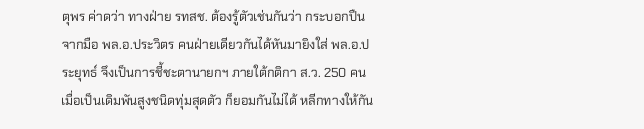ตุพร ค่าดว่า ทางฝ่าย รทสช. ต้องรู้ตัวเช่นกันว่า กระบอกปืนจากมือ พล.อ.ประวิตร คนฝ่ายเดียวกันได้หันมายิงใส่ พล.อ.ประยุทธ์ จึงเป็นการชี้ชะตานายกฯ ภายใต้กติกา ส.ว. 250 คน เมื่อเป็นเดิมพันสูงชนิดทุ่มสุดตัว ก็ยอมกันไม่ได้ หลีกทางให้กัน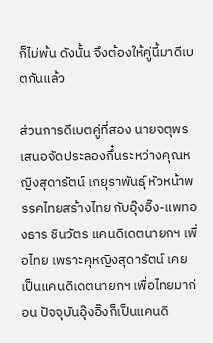ก็ไม่พ้น ดังนั้น จึงต้องให้คู่นี้มาดีเบตกันแล้ว

ส่วนการดีเบตคู่ที่สอง นายจตุพร เสนอจัดประลองกึ๋นระหว่างคุณหญิงสุดารัตน์ เกยุราพันธุ์ หัวหน้าพรรคไทยสร้างไทย กับอุ๊งอิ๊ง-แพทองธาร ชินวัตร แคนดิเดตนายกฯ เพื่อไทย เพราะคุหญิงสุดารัตน์ เคยเป็นแคนดิเดตนายกฯ เพื่อไทยมาก่อน ปัจจุบันอุ๊งอิ๊งก็เป็นแคนดิ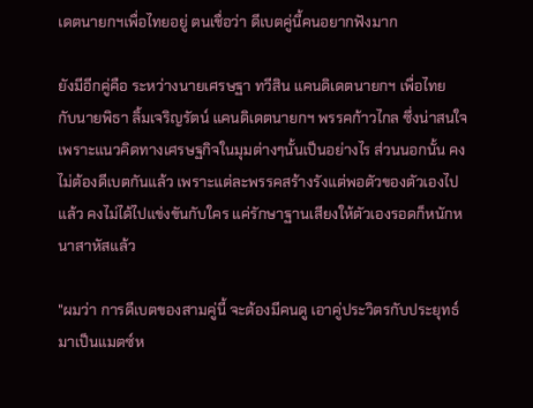เดตนายกฯเพื่อไทยอยู่ ตนเชื่อว่า ดีเบตคู่นี้คนอยากฟังมาก

ยังมีอีกคู่คือ ระหว่างนายเศรษฐา ทวีสิน แคนดิเดตนายกฯ เพื่อไทย กับนายพิธา ลิ้มเจริญรัตน์ แคนดิเดตนายกฯ พรรคก้าวไกล ซึ่งน่าสนใจ เพราะแนวคิดทางเศรษฐกิจในมุมต่างๆนั้นเป็นอย่างไร ส่วนนอกนั้น คงไม่ต้องดีเบตกันแล้ว เพราะแต่ละพรรคสร้างรังแต่พอตัวของตัวเองไปแล้ว คงไม่ได้ไปแข่งขันกับใคร แค่รักษาฐานเสียงให้ตัวเองรอดก็หนักหนาสาหัสแล้ว

"ผมว่า การดีเบตของสามคู่นี้ จะต้องมีคนดู เอาคู่ประวิตรกับประยุทธ์ มาเป็นแมตซ์ห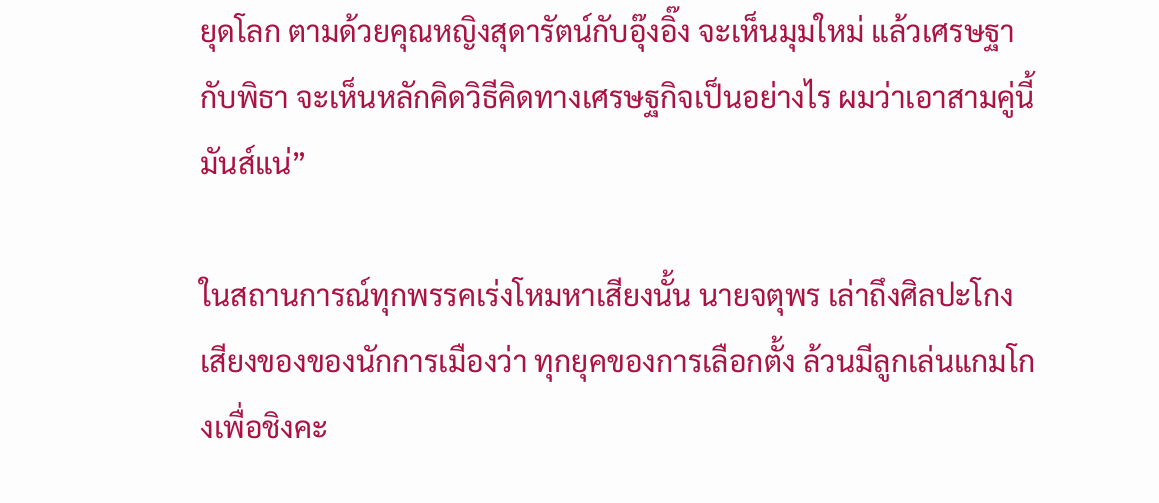ยุดโลก ตามด้วยคุณหญิงสุดารัตน์กับอุ๊งอิ๊ง จะเห็นมุมใหม่ แล้วเศรษฐากับพิธา จะเห็นหลักคิดวิธีคิดทางเศรษฐกิจเป็นอย่างไร ผมว่าเอาสามคู่นี้มันส์แน่”

ในสถานการณ์ทุกพรรคเร่งโหมหาเสียงนั้น นายจตุพร เล่าถึงศิลปะโกงเสียงของของนักการเมืองว่า ทุกยุคของการเลือกตั้ง ล้วนมีลูกเล่นแกมโกงเพื่อชิงคะ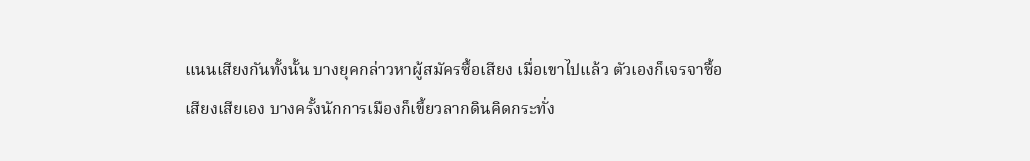แนนเสียงกันทั้งนั้น บางยุคกล่าวหาผู้สมัครซื้อเสียง เมื่อเขาไปแล้ว ตัวเองก็เจรจาซื้อเสียงเสียเอง บางครั้งนักการเมืองก็เขี้ยวลากดินคิดกระทั่ง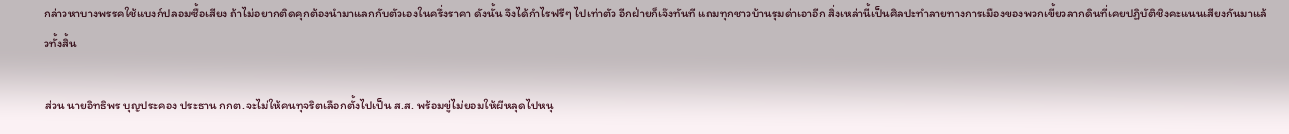กล่าวหาบางพรรคใช้แบงก์ปลอมซื้อเสียง ถ้าไม่อยากติดคุกต้องนำมาแลกกับตัวเองในครึ่งราคา ดังนั้น จึงได้กำไรฟรีๆ ไปเท่าตัว อีกฝ่ายก็เจ๊งทันที แถมทุกชาวบ้านรุมด่าเอาอีก สิ่งเหล่านี้เป็นศิลปะทำลายทางการเมืองของพวกเขี้ยวลากดินที่เคยปฏิบัติชิงคะแนนเสียงกันมาแล้วทั้งสิ้น

ส่วน นายอิทธิพร บุญประคอง ประธาน กกต.จะไม่ให้คนทุจริตเลือกตั้งไปเป็น ส.ส. พร้อมขู่ไม่ยอมให้ผีหลุดไปหนุ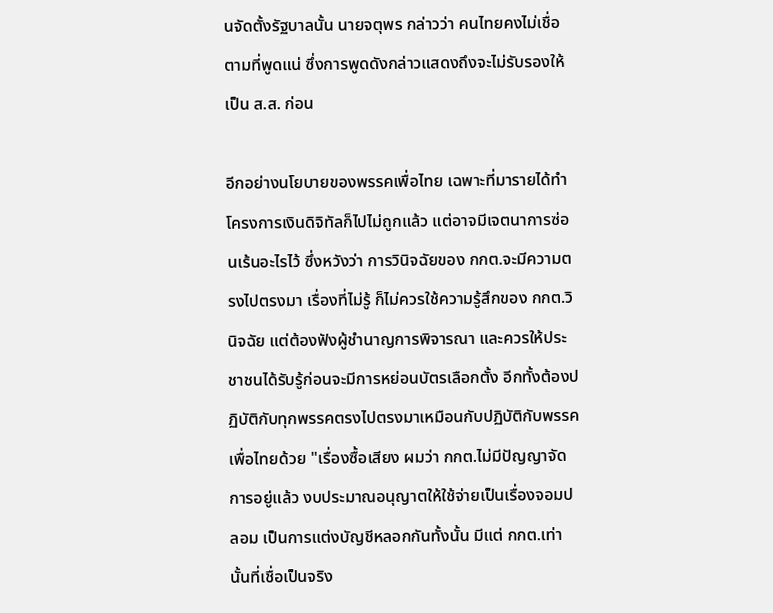นจัดตั้งรัฐบาลนั้น นายจตุพร กล่าวว่า คนไทยคงไม่เชื่อตามที่พูดแน่ ซึ่งการพูดดังกล่าวแสดงถึงจะไม่รับรองให้เป็น ส.ส. ก่อน

อีกอย่างนโยบายของพรรคเพื่อไทย เฉพาะที่มารายได้ทำโครงการเงินดิจิทัลก็ไปไม่ถูกแล้ว แต่อาจมีเจตนาการซ่อนเร้นอะไรไว้ ซึ่งหวังว่า การวินิจฉัยของ กกต.จะมีความตรงไปตรงมา เรื่องที่ไม่รู้ ก็ไม่ควรใช้ความรู้สึกของ กกต.วินิจฉัย แต่ต้องฟังผู้ชำนาญการพิจารณา และควรให้ประชาชนได้รับรู้ก่อนจะมีการหย่อนบัตรเลือกตั้ง อีกทั้งต้องปฏิบัติกับทุกพรรคตรงไปตรงมาเหมือนกับปฏิบัติกับพรรคเพื่อไทยด้วย "เรื่องซื้อเสียง ผมว่า กกต.ไม่มีปัญญาจัดการอยู่แล้ว งบประมาณอนุญาตให้ใช้จ่ายเป็นเรื่องจอมปลอม เป็นการแต่งบัญชีหลอกกันทั้งนั้น มีแต่ กกต.เท่านั้นที่เชื่อเป็นจริง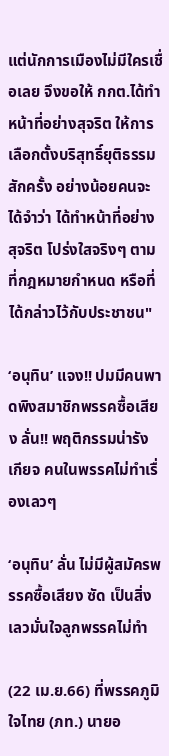แต่นักการเมืองไม่มีใครเชื่อเลย จึงขอให้ กกต.ได้ทำหน้าที่อย่างสุจริต ให้การเลือกตั้งบริสุทธิ์ยุติธรรมสักครั้ง อย่างน้อยคนจะได้จำว่า ได้ทำหน้าที่อย่างสุจริต โปร่งใสจริงๆ ตามที่กฎหมายกำหนด หรือที่ได้กล่าวไว้กับประชาชน"

‘อนุทิน’ แจง!! ปมมีคนพาดพิงสมาชิกพรรคซื้อเสียง ลั่น!! พฤติกรรมน่ารังเกียจ คนในพรรคไม่ทำเรื่องเลวๆ

‘อนุทิน’ ลั่น ไม่มีผู้สมัครพรรคซื้อเสียง ซัด เป็นสิ่งเลวมั่นใจลูกพรรคไม่ทำ

(22 เม.ย.66) ที่พรรคภูมิใจไทย (ภท.) นายอ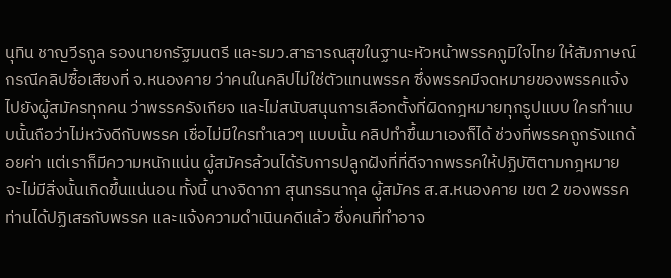นุทิน ชาญวีรกูล รองนายกรัฐมนตรี และรมว.สาธารณสุขในฐานะหัวหน้าพรรคภูมิใจไทย ให้สัมภาษณ์กรณีคลิปซื้อเสียงที่ จ.หนองคาย ว่าคนในคลิปไม่ใช่ตัวแทนพรรค ซึ่งพรรคมีจดหมายของพรรคแจ้งไปยังผู้สมัครทุกคน ว่าพรรครังเกียจ และไม่สนับสนุนการเลือกตั้งที่ผิดกฎหมายทุกรูปแบบ ใครทำแบบนั้นถือว่าไม่หวังดีกับพรรค เชื่อไม่มีใครทำเลวๆ แบบนั้น คลิปทำขึ้นมาเองก็ได้ ช่วงที่พรรคถูกรังแกด้อยค่า แต่เราก็มีความหนักแน่น ผู้สมัครล้วนได้รับการปลูกฝังที่ที่ดีจากพรรคให้ปฏิบัติตามกฎหมาย จะไม่มีสิ่งนั้นเกิดขึ้นแน่นอน ทั้งนี้ นางจิดาภา สุนทรธนากุล ผู้สมัคร ส.ส.หนองคาย เขต 2 ของพรรค ท่านได้ปฏิเสธกับพรรค และแจ้งความดำเนินคดีแล้ว ซึ่งคนที่ทำอาจ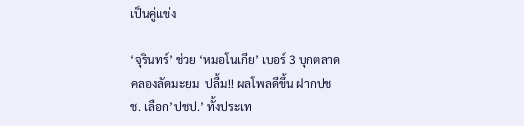เป็นคู่แข่ง

‘จุรินทร์’ ช่วย ‘หมอโนเกีย’ เบอร์ 3 บุกตลาดคลองลัดมะยม  ปลื้ม!! ผลโพลดีขึ้น ฝากปชช. เลือก’ปชป.’ ทั้งประเท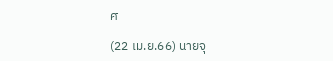ศ

(22 เม.ย.66) นายจุ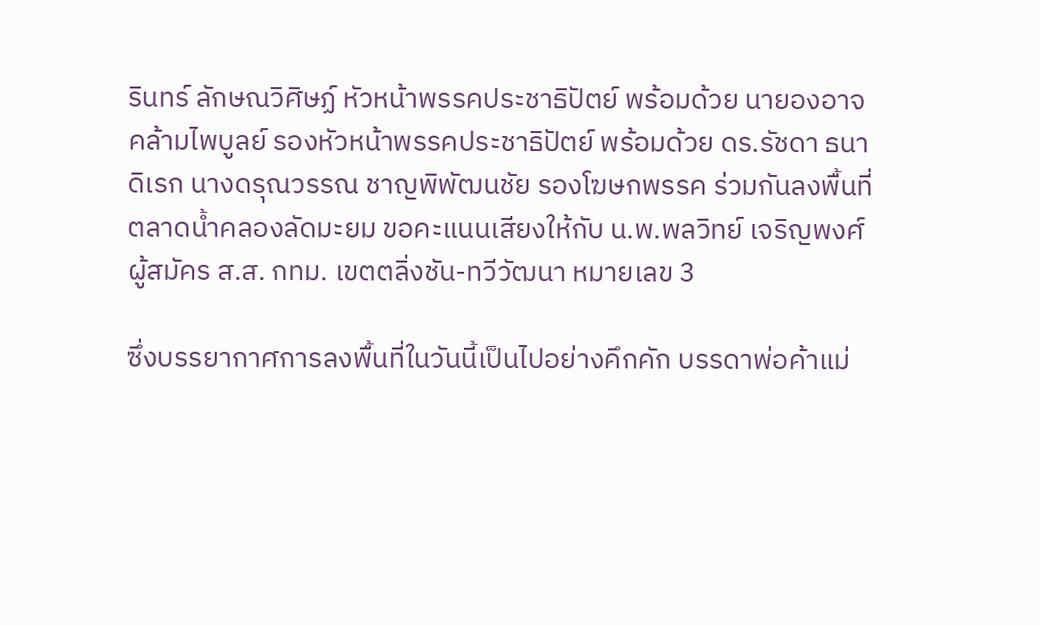รินทร์ ลักษณวิศิษฏ์ หัวหน้าพรรคประชาธิปัตย์ พร้อมด้วย นายองอาจ คล้ามไพบูลย์ รองหัวหน้าพรรคประชาธิปัตย์ พร้อมด้วย ดร.รัชดา ธนาดิเรก นางดรุณวรรณ ชาญพิพัฒนชัย รองโฆษกพรรค ร่วมกันลงพื้นที่ ตลาดน้ำคลองลัดมะยม ขอคะแนนเสียงให้กับ น.พ.พลวิทย์ เจริญพงศ์ ผู้สมัคร ส.ส. กทม. เขตตลิ่งชัน-ทวีวัฒนา หมายเลข 3

ซึ่งบรรยากาศการลงพื้นที่ในวันนี้เป็นไปอย่างคึกคัก บรรดาพ่อค้าแม่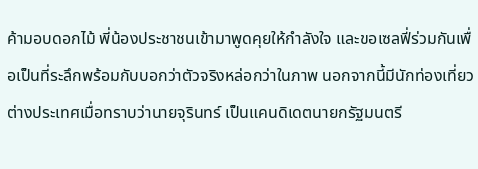ค้ามอบดอกไม้ พี่น้องประชาชนเข้ามาพูดคุยให้กำลังใจ และขอเซลฟี่ร่วมกันเพื่อเป็นที่ระลึกพร้อมกับบอกว่าตัวจริงหล่อกว่าในภาพ นอกจากนี้มีนักท่องเที่ยวต่างประเทศเมื่อทราบว่านายจุรินทร์ เป็นแคนดิเดตนายกรัฐมนตรี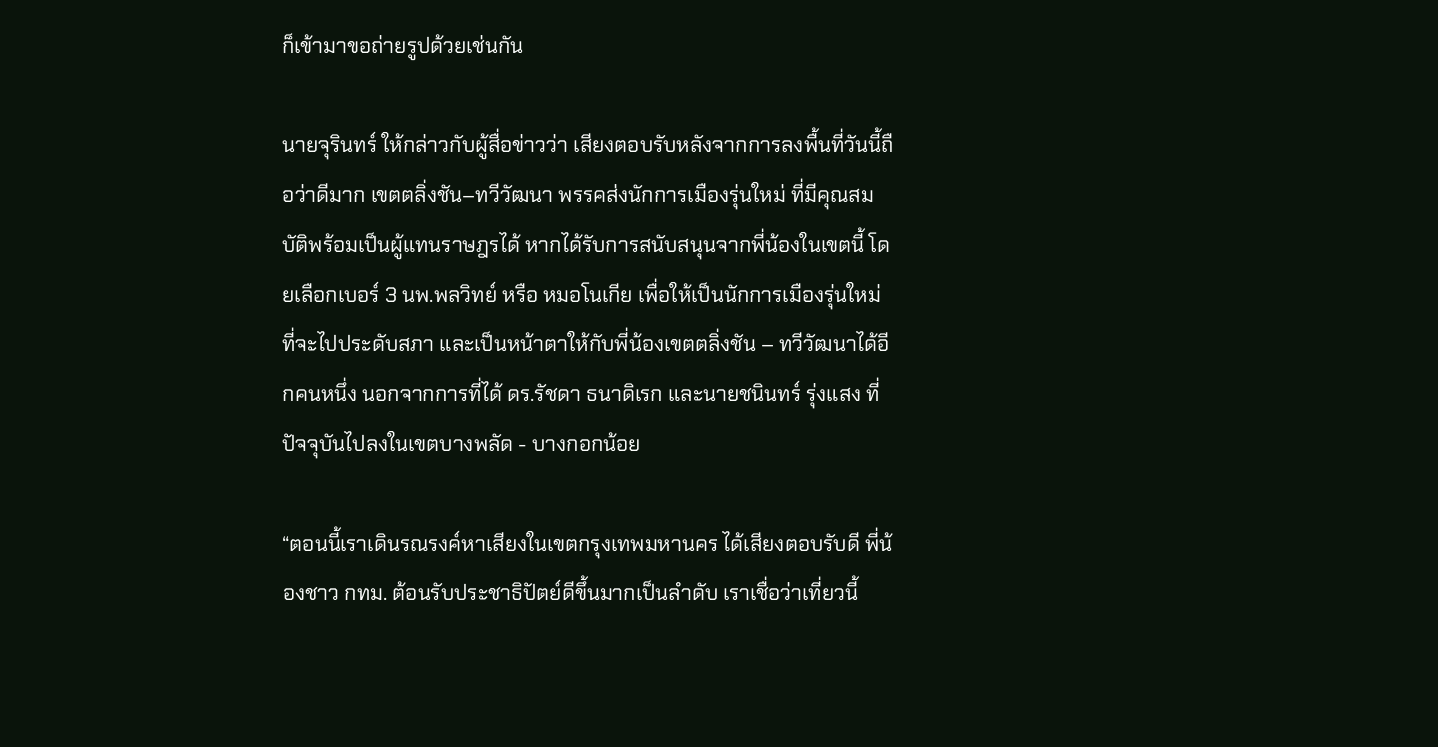ก็เข้ามาขอถ่ายรูปด้วยเช่นกัน

นายจุรินทร์ ให้กล่าวกับผู้สื่อข่าวว่า เสียงตอบรับหลังจากการลงพื้นที่วันนี้ถือว่าดีมาก เขตตลิ่งชัน–ทวีวัฒนา พรรคส่งนักการเมืองรุ่นใหม่ ที่มีคุณสมบัติพร้อมเป็นผู้แทนราษฎรได้ หากได้รับการสนับสนุนจากพี่น้องในเขตนี้ โดยเลือกเบอร์ 3 นพ.พลวิทย์ หรือ หมอโนเกีย เพื่อให้เป็นนักการเมืองรุ่นใหม่ที่จะไปประดับสภา และเป็นหน้าตาให้กับพี่น้องเขตตลิ่งชัน – ทวีวัฒนาได้อีกคนหนึ่ง นอกจากการที่ได้ ดร.รัชดา ธนาดิเรก และนายชนินทร์ รุ่งแสง ที่ปัจจุบันไปลงในเขตบางพลัด - บางกอกน้อย

“ตอนนี้เราเดินรณรงค์หาเสียงในเขตกรุงเทพมหานคร ได้เสียงตอบรับดี พี่น้องชาว กทม. ต้อนรับประชาธิปัตย์ดีขึ้นมากเป็นลำดับ เราเชื่อว่าเที่ยวนี้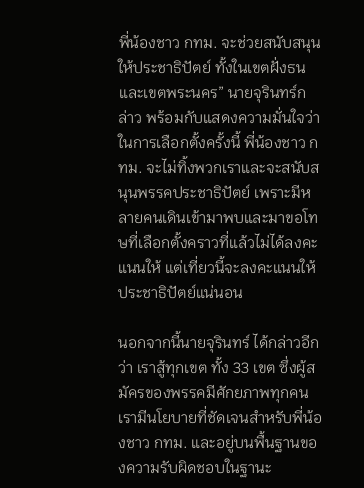พี่น้องชาว กทม. จะช่วยสนับสนุนให้ประชาธิปัตย์ ทั้งในเขตฝั่งธนและเขตพระนคร” นายจุรินทร์กล่าว พร้อมกับแสดงความมั่นใจว่าในการเลือกตั้งครั้งนี้ พี่น้องชาว กทม. จะไม่ทิ้งพวกเราและจะสนับสนุนพรรคประชาธิปัตย์ เพราะมีหลายคนเดินเข้ามาพบและมาขอโทษที่เลือกตั้งคราวที่แล้วไม่ได้ลงคะแนนให้ แต่เที่ยวนี้จะลงคะแนนให้ประชาธิปัตย์แน่นอน

นอกจากนี้นายจุรินทร์ ได้กล่าวอีกว่า เราสู้ทุกเขต ทั้ง 33 เขต ซึ่งผู้สมัครของพรรคมีศักยภาพทุกคน เรามีนโยบายที่ชัดเจนสำหรับพี่น้องชาว กทม. และอยู่บนพื้นฐานของความรับผิดชอบในฐานะ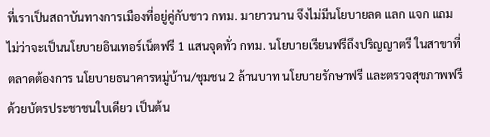ที่เราเป็นสถาบันทางการเมืองที่อยู่คู่กับชาว กทม. มายาวนาน จึงไม่มีนโยบายลด แลก แจก แถม ไม่ว่าจะเป็นนโยบายอินเทอร์เน็ตฟรี 1 แสนจุดทั่ว กทม. นโยบายเรียนฟรีถึงปริญญาตรี ในสาขาที่ตลาดต้องการ นโยบายธนาคารหมู่บ้าน/ชุมชน 2 ล้านบาท นโยบายรักษาฟรี และตรวจสุขภาพฟรีด้วยบัตรประชาชนใบเดียว เป็นต้น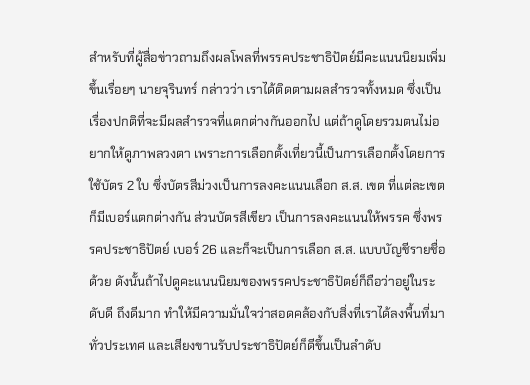สำหรับที่ผู้สื่อข่าวถามถึงผลโพลที่พรรคประชาธิปัตย์มีคะแนนนิยมเพิ่มขึ้นเรื่อยๆ นายจุรินทร์ กล่าวว่า เราได้ติดตามผลสำรวจทั้งหมด ซึ่งเป็นเรื่องปกติที่จะมีผลสำรวจที่แตกต่างกันออกไป แต่ถ้าดูโดยรวมตนไม่อยากให้ดูภาพลวงตา เพราะการเลือกตั้งเที่ยวนี้เป็นการเลือกตั้งโดยการใช้บัตร 2 ใบ ซึ่งบัตรสีม่วงเป็นการลงคะแนนเลือก ส.ส. เขต ที่แต่ละเขตก็มีเบอร์แตกต่างกัน ส่วนบัตรสีเขียว เป็นการลงคะแนนให้พรรค ซึ่งพรรคประชาธิปัตย์ เบอร์ 26 และก็จะเป็นการเลือก ส.ส. แบบบัญชีรายชื่อด้วย ดังนั้นถ้าไปดูคะแนนนิยมของพรรคประชาธิปัตย์ก็ถือว่าอยู่ในระดับดี ถึงดีมาก ทำให้มีความมั่นใจว่าสอดคล้องกับสิ่งที่เราได้ลงพื้นที่มาทั่วประเทศ และเสียงขานรับประชาธิปัตย์ก็ดีขึ้นเป็นลำดับ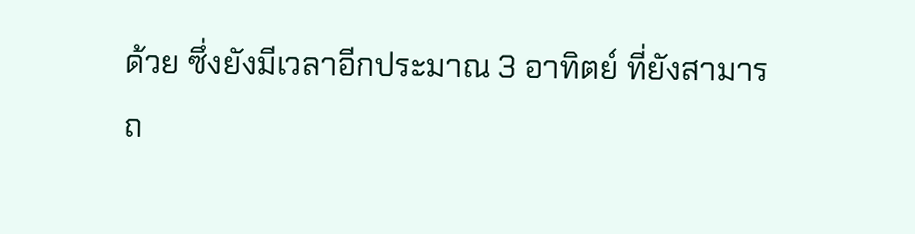ด้วย ซึ่งยังมีเวลาอีกประมาณ 3 อาทิตย์ ที่ยังสามารถ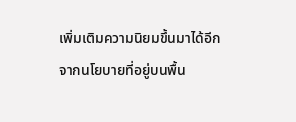เพิ่มเติมความนิยมขึ้นมาได้อีกจากนโยบายที่อยู่บนพื้น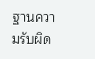ฐานความรับผิด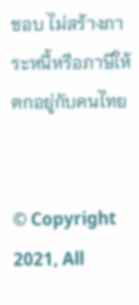ชอบ ไม่สร้างภาระหนี้หรือภาษีให้ตกอยู่กับคนไทย


© Copyright 2021, All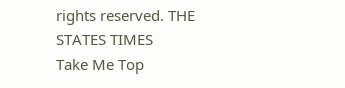rights reserved. THE STATES TIMES
Take Me Top